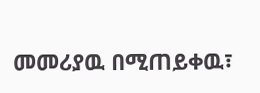መመሪያዉ በሚጠይቀዉ፣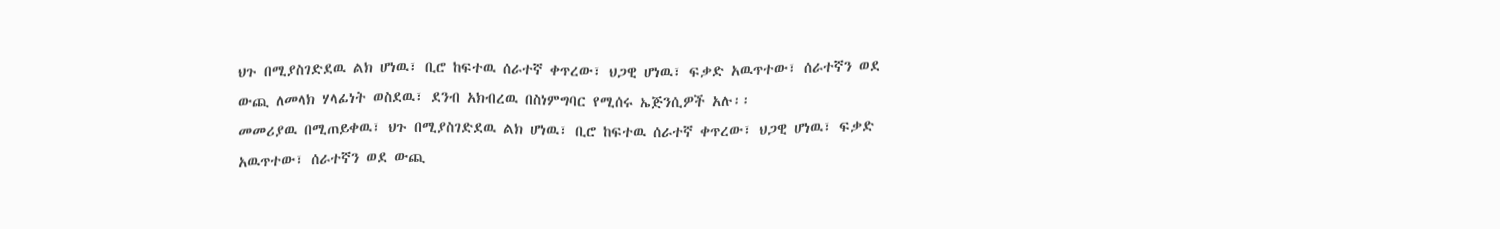ህጉ በሚያስገድደዉ ልክ ሆነዉ፣ ቢሮ ከፍተዉ ሰራተኛ ቀጥረው፣ ህጋዊ ሆነዉ፣ ፍቃድ አዉጥተው፣ ሰራተኛን ወደ ውጪ ለመላክ ሃላፊነት ወስደዉ፣ ደንብ አክብረዉ በስነምግባር የሚሰሩ ኤጅንሲዎች አሉ፡፡
መመሪያዉ በሚጠይቀዉ፣ ህጉ በሚያስገድደዉ ልክ ሆነዉ፣ ቢሮ ከፍተዉ ሰራተኛ ቀጥረው፣ ህጋዊ ሆነዉ፣ ፍቃድ አዉጥተው፣ ሰራተኛን ወደ ውጪ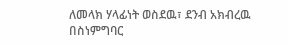ለመላክ ሃላፊነት ወስደዉ፣ ደንብ አክብረዉ በስነምግባር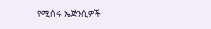የሚሰሩ ኤጅንሲዎች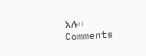አሉ፡፡
Comments